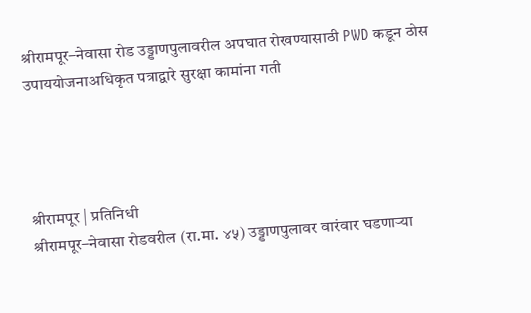श्रीरामपूर–नेवासा रोड उड्डाणपुलावरील अपघात रोखण्यासाठी PWD कडून ठोस उपाययोजनाअधिकृत पत्राद्वारे सुरक्षा कामांना गती




श्रीरामपूर | प्रतिनिधी
श्रीरामपूर–नेवासा रोडवरील (रा.मा. ४५) उड्डाणपुलावर वारंवार घडणाऱ्या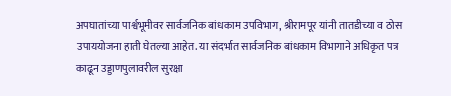अपघातांच्या पार्श्वभूमीवर सार्वजनिक बांधकाम उपविभाग, श्रीरामपूर यांनी तातडीच्या व ठोस उपाययोजना हाती घेतल्या आहेत. या संदर्भात सार्वजनिक बांधकाम विभागाने अधिकृत पत्र काढून उड्डाणपुलावरील सुरक्षा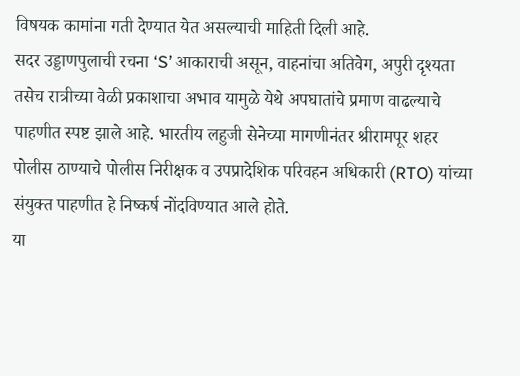विषयक कामांना गती देण्यात येत असल्याची माहिती दिली आहे.
सदर उड्डाणपुलाची रचना ‘S’ आकाराची असून, वाहनांचा अतिवेग, अपुरी दृश्यता तसेच रात्रीच्या वेळी प्रकाशाचा अभाव यामुळे येथे अपघातांचे प्रमाण वाढल्याचे पाहणीत स्पष्ट झाले आहे. भारतीय लहुजी सेनेच्या मागणीनंतर श्रीरामपूर शहर पोलीस ठाण्याचे पोलीस निरीक्षक व उपप्रादेशिक परिवहन अधिकारी (RTO) यांच्या संयुक्त पाहणीत हे निष्कर्ष नोंदविण्यात आले होते.
या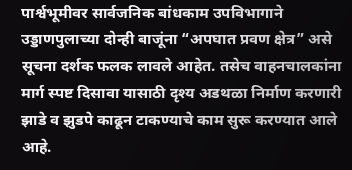पार्श्वभूमीवर सार्वजनिक बांधकाम उपविभागाने उड्डाणपुलाच्या दोन्ही बाजूंना “अपघात प्रवण क्षेत्र” असे सूचना दर्शक फलक लावले आहेत. तसेच वाहनचालकांना मार्ग स्पष्ट दिसावा यासाठी दृश्य अडथळा निर्माण करणारी झाडे व झुडपे काढून टाकण्याचे काम सुरू करण्यात आले आहे.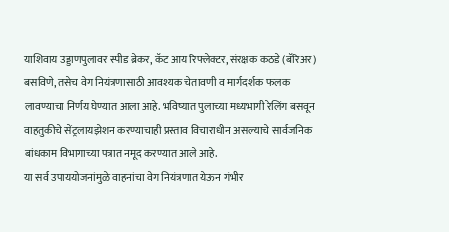याशिवाय उड्डाणपुलावर स्पीड ब्रेकर, कॅट आय रिफ्लेक्टर, संरक्षक कठडे (बॅरिअर) बसविणे, तसेच वेग नियंत्रणासाठी आवश्यक चेतावणी व मार्गदर्शक फलक लावण्याचा निर्णय घेण्यात आला आहे. भविष्यात पुलाच्या मध्यभागी रेलिंग बसवून वाहतुकीचे सेंट्रलायझेशन करण्याचाही प्रस्ताव विचाराधीन असल्याचे सार्वजनिक बांधकाम विभागाच्या पत्रात नमूद करण्यात आले आहे.
या सर्व उपाययोजनांमुळे वाहनांचा वेग नियंत्रणात येऊन गंभीर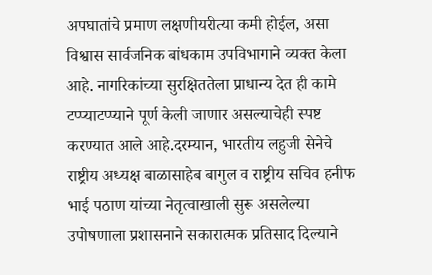अपघातांचे प्रमाण लक्षणीयरीत्या कमी होईल, असा विश्वास सार्वजनिक बांधकाम उपविभागाने व्यक्त केला आहे. नागरिकांच्या सुरक्षिततेला प्राधान्य देत ही कामे टप्प्याटप्प्याने पूर्ण केली जाणार असल्याचेही स्पष्ट करण्यात आले आहे.दरम्यान, भारतीय लहुजी सेनेचे राष्ट्रीय अध्यक्ष बाळासाहेब बागुल व राष्ट्रीय सचिव हनीफ भाई पठाण यांच्या नेतृत्वाखाली सुरू असलेल्या उपोषणाला प्रशासनाने सकारात्मक प्रतिसाद दिल्याने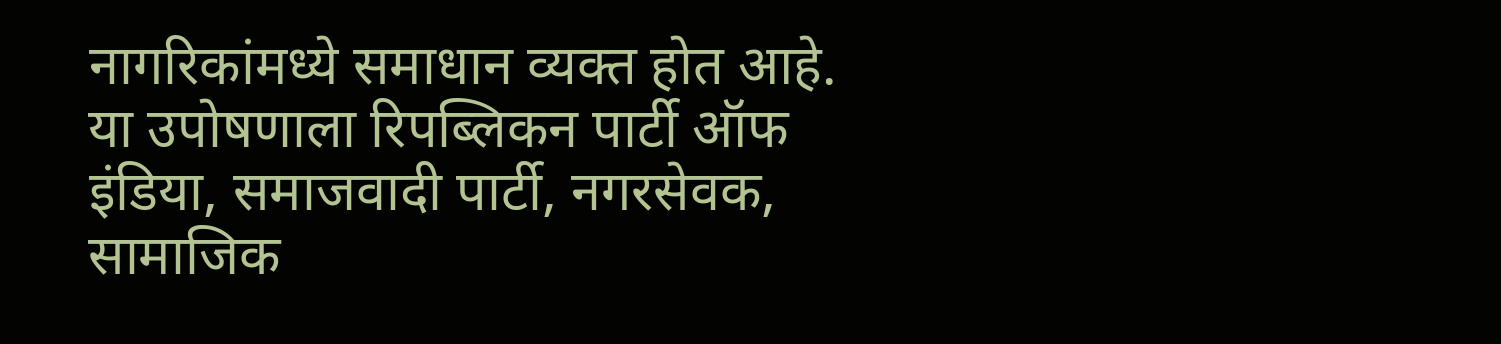नागरिकांमध्ये समाधान व्यक्त होत आहे. या उपोषणाला रिपब्लिकन पार्टी ऑफ इंडिया, समाजवादी पार्टी, नगरसेवक, सामाजिक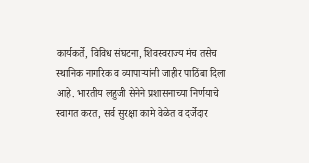कार्यकर्ते, विविध संघटना, शिवस्वराज्य मंच तसेच स्थानिक नागरिक व व्यापाऱ्यांनी जाहीर पाठिंबा दिला आहे. भारतीय लहुजी सेनेने प्रशासनाच्या निर्णयाचे स्वागत करत, सर्व सुरक्षा कामे वेळेत व दर्जेदार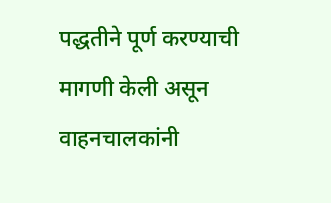पद्धतीने पूर्ण करण्याची मागणी केली असून वाहनचालकांनी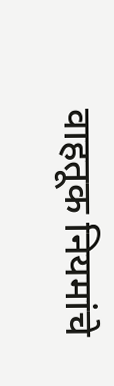वाहतूक नियमांचे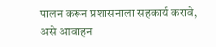पालन करून प्रशासनाला सहकार्य करावे, असे आवाहन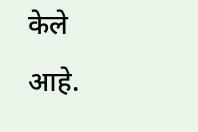केले आहे.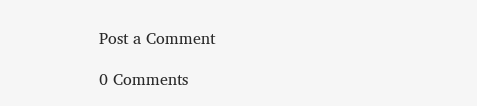Post a Comment

0 Comments